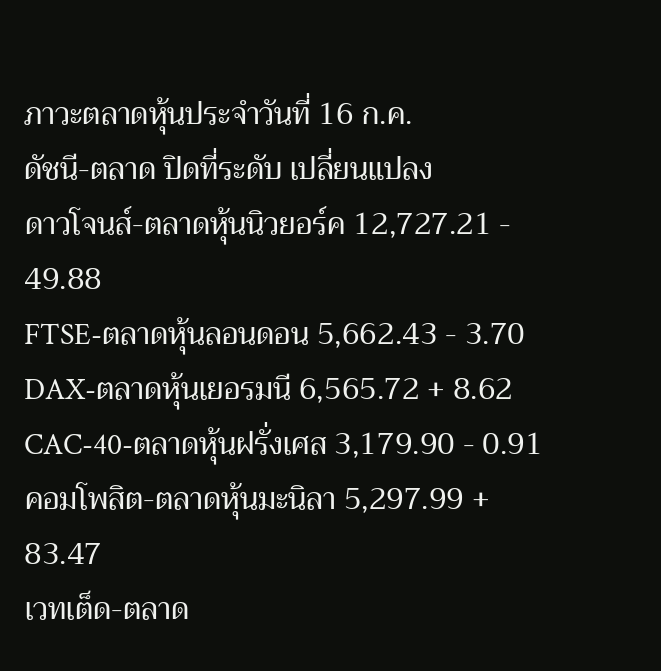ภาวะตลาดหุ้นประจำวันที่ 16 ก.ค.
ดัชนี-ตลาด ปิดที่ระดับ เปลี่ยนแปลง
ดาวโจนส์-ตลาดหุ้นนิวยอร์ค 12,727.21 - 49.88
FTSE-ตลาดหุ้นลอนดอน 5,662.43 - 3.70
DAX-ตลาดหุ้นเยอรมนี 6,565.72 + 8.62
CAC-40-ตลาดหุ้นฝรั่งเศส 3,179.90 - 0.91
คอมโพสิต-ตลาดหุ้นมะนิลา 5,297.99 + 83.47
เวทเต็ด-ตลาด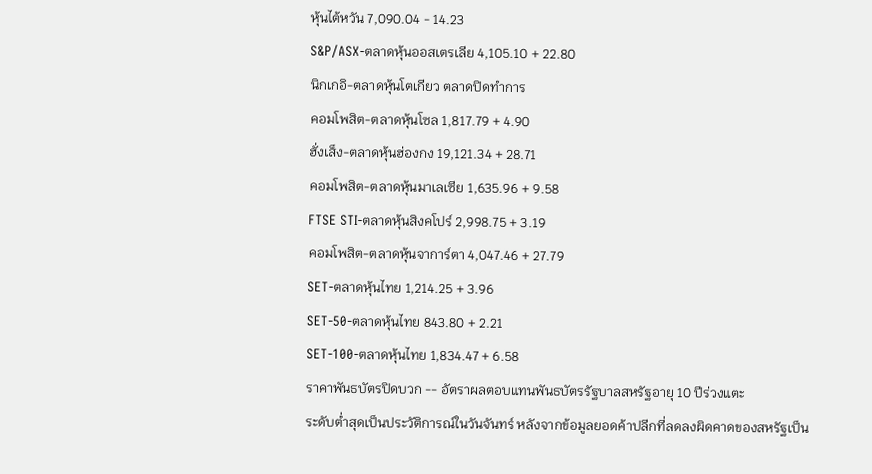หุ้นไต้หวัน 7,090.04 - 14.23
S&P/ASX-ตลาดหุ้นออสเตรเลีย 4,105.10 + 22.80
นิกเกอิ-ตลาดหุ้นโตเกียว ตลาดปิดทำการ
คอมโพสิต-ตลาดหุ้นโซล 1,817.79 + 4.90
ฮั่งเส็ง-ตลาดหุ้นฮ่องกง 19,121.34 + 28.71
คอมโพสิต-ตลาดหุ้นมาเลเซีย 1,635.96 + 9.58
FTSE STI-ตลาดหุ้นสิงคโปร์ 2,998.75 + 3.19
คอมโพสิต-ตลาดหุ้นจาการ์ตา 4,047.46 + 27.79
SET-ตลาดหุ้นไทย 1,214.25 + 3.96
SET-50-ตลาดหุ้นไทย 843.80 + 2.21
SET-100-ตลาดหุ้นไทย 1,834.47 + 6.58
ราคาพันธบัตรปิดบวก -- อัตราผลตอบแทนพันธบัตรรัฐบาลสหรัฐอายุ 10 ปีร่วงแตะ
ระดับต่ำสุดเป็นประวัติการณ์ในวันจันทร์ หลังจากข้อมูลยอดค้าปลีกที่ลดลงผิดคาดของสหรัฐเป็น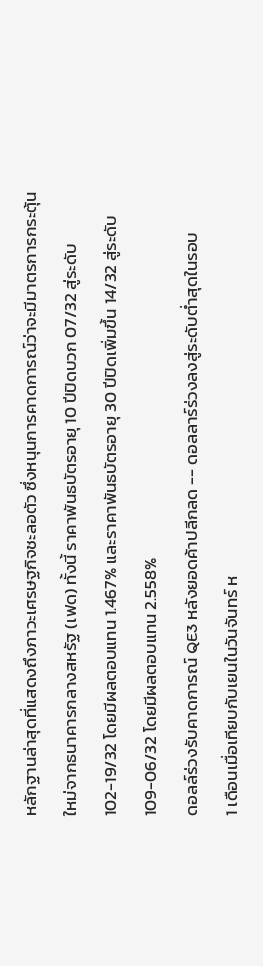หลักฐานล่าสุดที่แสดงถึงภาวะเศรษฐกิจชะลอตัว ซึ่งหนุนการคาดการณ์ว่าจะมีมาตรการกระตุ้น
ใหม่จากธนาคารกลางสหรัฐ (เฟด) ทั้งนี้ ราคาพันธบัตรอายุ 10 ปีปิดบวก 07/32 สู่ระดับ
102-19/32 โดยมีผลตอบแทน 1.467% และราคาพันธบัตรอายุ 30 ปีปิดเพิ่มขึ้น 14/32 สู่ระดับ
109-06/32 โดยมีผลตอบแทน 2.558%
ดอลล์ร่วงรับคาดการณ์ QE3 หลังยอดค้าปลีกลด -- ดอลลาร์ร่วงลงสู่ระดับต่ำสุดในรอบ
1 เดือนเมื่อเทียบกับเยนในวันจันทร์ ห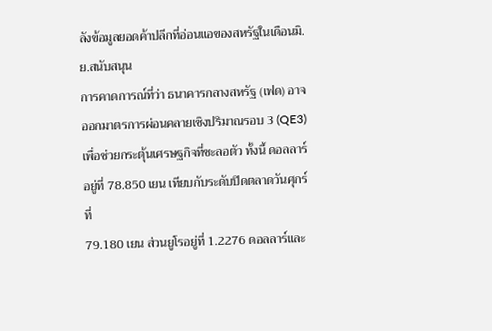ลังข้อมูลยอดค้าปลีกที่อ่อนแอของสหรัฐในเดือนมิ.ย.สนับสนุน
การคาดการณ์ที่ว่า ธนาคารกลางสหรัฐ (เฟด) อาจออกมาตรการผ่อนคลายเชิงปริมาณรอบ 3 (QE3)
เพื่อช่วยกระตุ้นเศรษฐกิจที่ชะลอตัว ทั้งนี้ ดอลลาร์อยู่ที่ 78.850 เยน เทียบกับระดับปิดตลาดวันศุกร์ที่
79.180 เยน ส่วนยูโรอยู่ที่ 1.2276 ดอลลาร์และ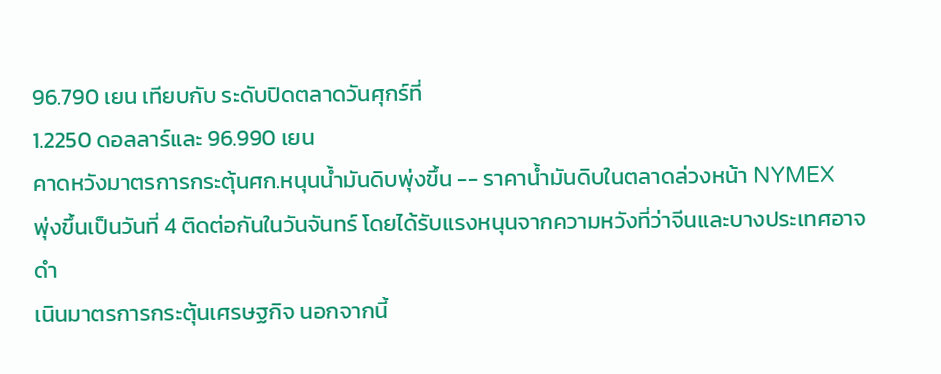96.790 เยน เทียบกับ ระดับปิดตลาดวันศุกร์ที่
1.2250 ดอลลาร์และ 96.990 เยน
คาดหวังมาตรการกระตุ้นศก.หนุนน้ำมันดิบพุ่งขึ้น -- ราคาน้ำมันดิบในตลาดล่วงหน้า NYMEX
พุ่งขึ้นเป็นวันที่ 4 ติดต่อกันในวันจันทร์ โดยได้รับแรงหนุนจากความหวังที่ว่าจีนและบางประเทศอาจดำ
เนินมาตรการกระตุ้นเศรษฐกิจ นอกจากนี้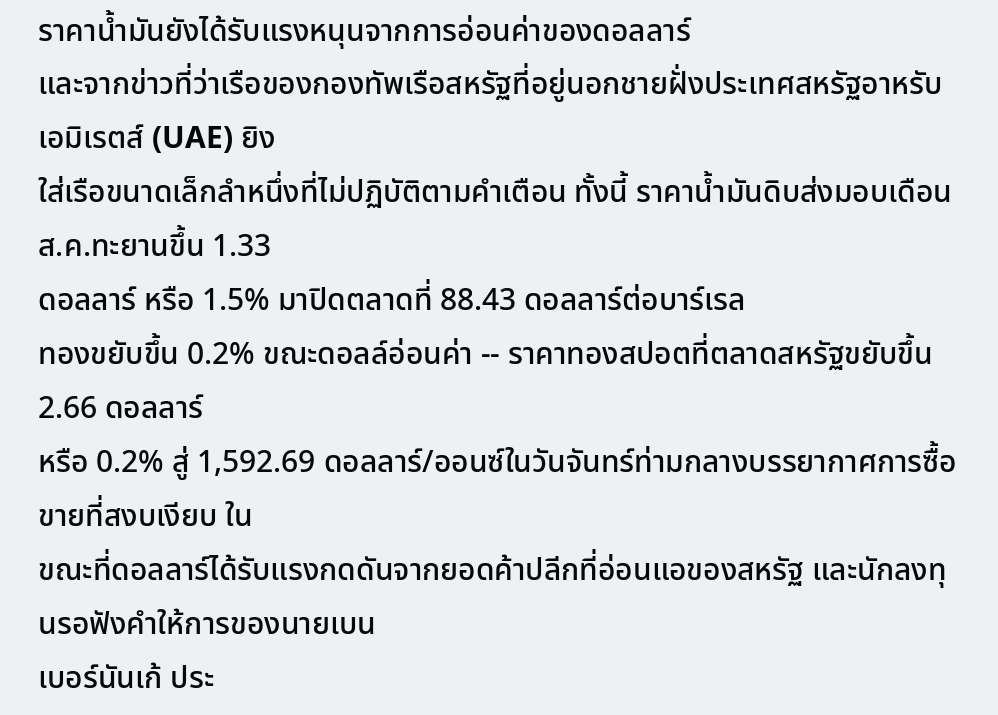ราคาน้ำมันยังได้รับแรงหนุนจากการอ่อนค่าของดอลลาร์
และจากข่าวที่ว่าเรือของกองทัพเรือสหรัฐที่อยู่นอกชายฝั่งประเทศสหรัฐอาหรับเอมิเรตส์ (UAE) ยิง
ใส่เรือขนาดเล็กลำหนึ่งที่ไม่ปฏิบัติตามคำเตือน ทั้งนี้ ราคาน้ำมันดิบส่งมอบเดือนส.ค.ทะยานขึ้น 1.33
ดอลลาร์ หรือ 1.5% มาปิดตลาดที่ 88.43 ดอลลาร์ต่อบาร์เรล
ทองขยับขึ้น 0.2% ขณะดอลล์อ่อนค่า -- ราคาทองสปอตที่ตลาดสหรัฐขยับขึ้น 2.66 ดอลลาร์
หรือ 0.2% สู่ 1,592.69 ดอลลาร์/ออนซ์ในวันจันทร์ท่ามกลางบรรยากาศการซื้อขายที่สงบเงียบ ใน
ขณะที่ดอลลาร์ได้รับแรงกดดันจากยอดค้าปลีกที่อ่อนแอของสหรัฐ และนักลงทุนรอฟังคำให้การของนายเบน
เบอร์นันเก้ ประ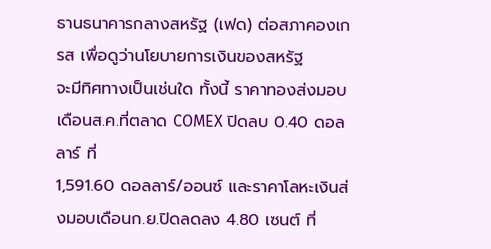ธานธนาคารกลางสหรัฐ (เฟด) ต่อสภาคองเกรส เพื่อดูว่านโยบายการเงินของสหรัฐ
จะมีทิศทางเป็นเช่นใด ทั้งนี้ ราคาทองส่งมอบเดือนส.ค.ที่ตลาด COMEX ปิดลบ 0.40 ดอลลาร์ ที่
1,591.60 ดอลลาร์/ออนซ์ และราคาโลหะเงินส่งมอบเดือนก.ย.ปิดลดลง 4.80 เซนต์ ที่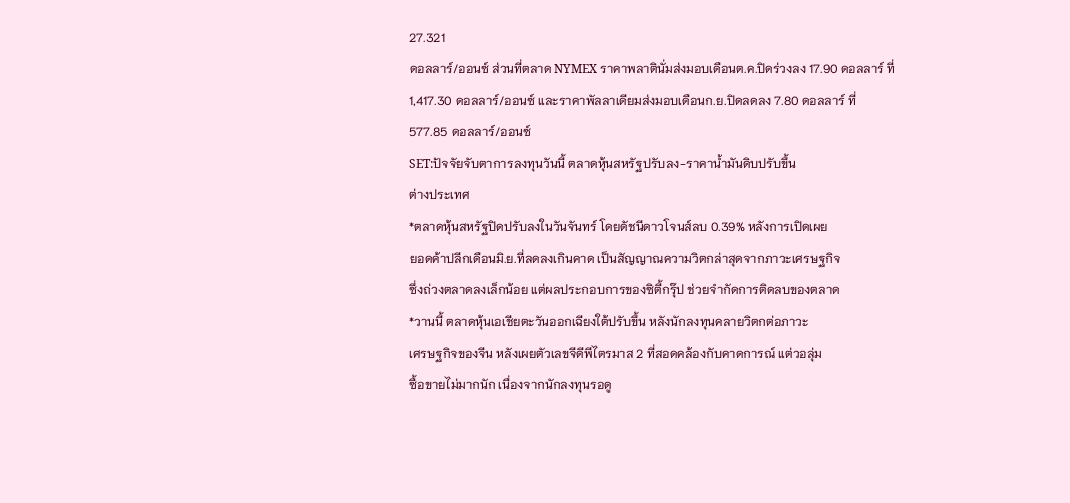27.321
ดอลลาร์/ออนซ์ ส่วนที่ตลาด NYMEX ราคาพลาตินั่มส่งมอบเดือนต.ค.ปิดร่วงลง 17.90 ดอลลาร์ ที่
1,417.30 ดอลลาร์/ออนซ์ และราคาพัลลาเดียมส่งมอบเดือนก.ย.ปิดลดลง 7.80 ดอลลาร์ ที่
577.85 ดอลลาร์/ออนซ์
SET:ปัจจัยจับตาการลงทุนวันนี้ ตลาดหุ้นสหรัฐปรับลง-ราคาน้ำมันดิบปรับขึ้น
ต่างประเทศ
*ตลาดหุ้นสหรัฐปิดปรับลงในวันจันทร์ โดยดัชนีดาวโจนส์ลบ 0.39% หลังการเปิดเผย
ยอดค้าปลีกเดือนมิ.ย.ที่ลดลงเกินคาด เป็นสัญญาณความวิตกล่าสุดจากภาวะเศรษฐกิจ
ซึ่งถ่วงตลาดลงเล็กน้อย แต่ผลประกอบการของซิตี้กรุ๊ป ช่วยจำกัดการติดลบของตลาด
*วานนี้ ตลาดหุ้นเอเชียตะวันออกเฉียงใต้ปรับขึ้น หลังนักลงทุนคลายวิตกต่อภาวะ
เศรษฐกิจของจีน หลังเผยตัวเลขจีดีพีไตรมาส 2 ที่สอดคล้องกับคาดการณ์ แต่วอลุ่ม
ซื้อขายไม่มากนัก เนื่องจากนักลงทุนรอดู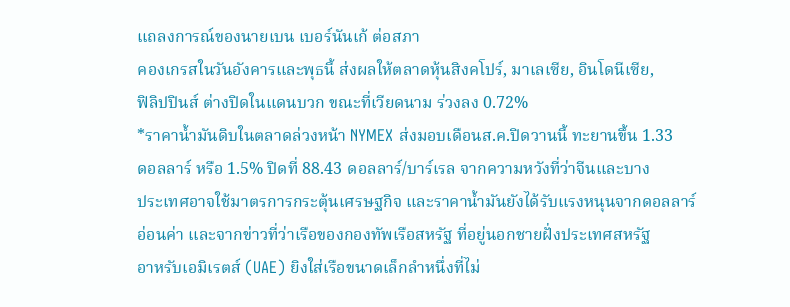แถลงการณ์ของนายเบน เบอร์นันเก้ ต่อสภา
คองเกรสในวันอังคารและพุธนี้ ส่งผลให้ตลาดหุ้นสิงคโปร์, มาเลเซีย, อินโดนีเซีย,
ฟิลิปปินส์ ต่างปิดในแดนบวก ขณะที่เวียดนาม ร่วงลง 0.72%
*ราคาน้ำมันดิบในตลาดล่วงหน้า NYMEX ส่งมอบเดือนส.ค.ปิดวานนี้ ทะยานขึ้น 1.33
ดอลลาร์ หรือ 1.5% ปิดที่ 88.43 ดอลลาร์/บาร์เรล จากความหวังที่ว่าจีนและบาง
ประเทศอาจใช้มาตรการกระตุ้นเศรษฐกิจ และราคาน้ำมันยังได้รับแรงหนุนจากดอลลาร์
อ่อนค่า และจากข่าวที่ว่าเรือของกองทัพเรือสหรัฐ ที่อยู่นอกชายฝั่งประเทศสหรัฐ
อาหรับเอมิเรตส์ (UAE) ยิงใส่เรือขนาดเล็กลำหนึ่งที่ไม่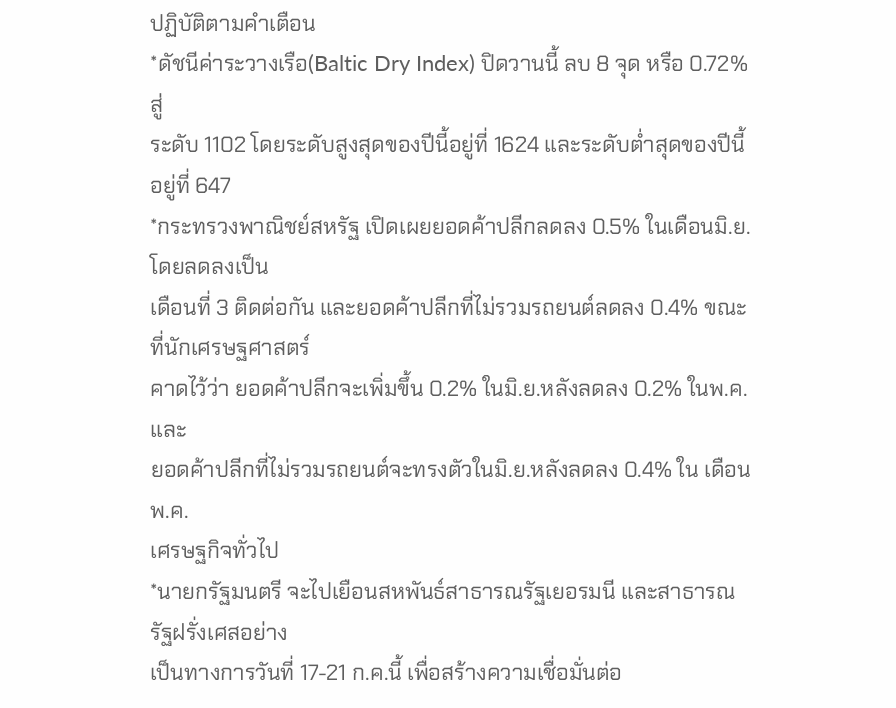ปฏิบัติตามคำเตือน
*ดัชนีค่าระวางเรือ(Baltic Dry Index) ปิดวานนี้ ลบ 8 จุด หรือ 0.72% สู่
ระดับ 1102 โดยระดับสูงสุดของปีนี้อยู่ที่ 1624 และระดับต่ำสุดของปีนี้อยู่ที่ 647
*กระทรวงพาณิชย์สหรัฐ เปิดเผยยอดค้าปลีกลดลง 0.5% ในเดือนมิ.ย.โดยลดลงเป็น
เดือนที่ 3 ติดต่อกัน และยอดค้าปลีกที่ไม่รวมรถยนต์ลดลง 0.4% ขณะที่นักเศรษฐศาสตร์
คาดไว้ว่า ยอดค้าปลีกจะเพิ่มขึ้น 0.2% ในมิ.ย.หลังลดลง 0.2% ในพ.ค. และ
ยอดค้าปลีกที่ไม่รวมรถยนต์จะทรงตัวในมิ.ย.หลังลดลง 0.4% ใน เดือนพ.ค.
เศรษฐกิจทั่วไป
*นายกรัฐมนตรี จะไปเยือนสหพันธ์สาธารณรัฐเยอรมนี และสาธารณรัฐฝรั่งเศสอย่าง
เป็นทางการวันที่ 17-21 ก.ค.นี้ เพื่อสร้างความเชื่อมั่นต่อ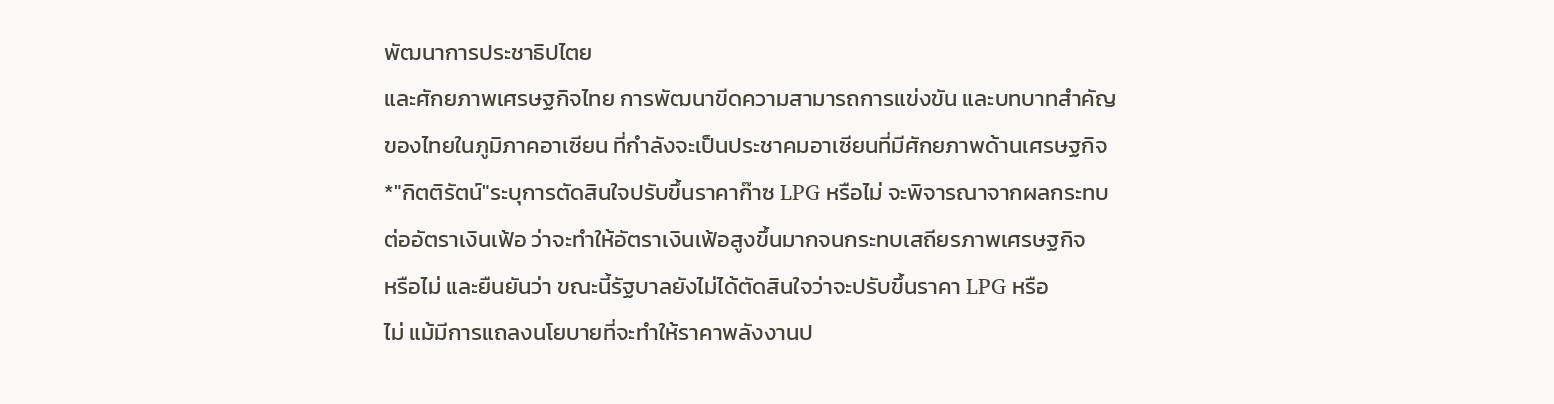พัฒนาการประชาธิปไตย
และศักยภาพเศรษฐกิจไทย การพัฒนาขีดความสามารถการแข่งขัน และบทบาทสำคัญ
ของไทยในภูมิภาคอาเซียน ที่กำลังจะเป็นประชาคมอาเซียนที่มีศักยภาพด้านเศรษฐกิจ
*"กิตติรัตน์"ระบุการตัดสินใจปรับขึ้นราคาก๊าซ LPG หรือไม่ จะพิจารณาจากผลกระทบ
ต่ออัตราเงินเฟ้อ ว่าจะทำให้อัตราเงินเฟ้อสูงขึ้นมากจนกระทบเสถียรภาพเศรษฐกิจ
หรือไม่ และยืนยันว่า ขณะนี้รัฐบาลยังไม่ได้ตัดสินใจว่าจะปรับขึ้นราคา LPG หรือ
ไม่ แม้มีการแถลงนโยบายที่จะทำให้ราคาพลังงานป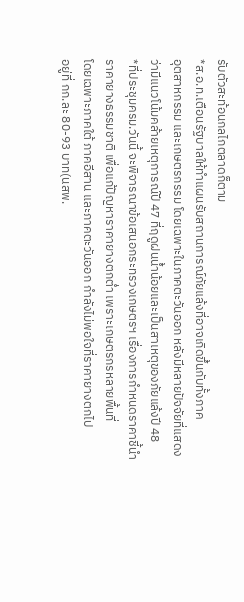รับตัวสะท้อนกลไกตลาดก็ตาม
*ส.อ.ท.เตือนรัฐบาลให้ทำแผนรับสถานการณ์ภัยแล้งที่อาจเกิดขึ้นกับทั้งภาค
อุตสาหกรรม และเกษตรกรรม โดยเฉพาะในภาคตะวันออก หลังมีหลายปัจจัยที่แสดง
ว่ามีแนวโน้มคล้ายเหตุการณ์ปี 47 ที่ฤดูฝนน้ำน้อยและเป็นสาเหตุของภัยแล้งปี 48
*ที่ประชุมครม.วันนี้ จะพิจารณาข้อเสนอกระทรวงเกษตรฯ เรื่องการกำหนดราคาชี้นำ
ราคายางธรรมชาติ เพื่อแก้ปัญหาราคายางตกต่ำ เพราะเกษตรกรหลายพื้นที่
โดยเฉพาะภาคใต้ ภาคอีสาน และภาคตะวันออก กำลังไม่พอใจที่ราคายางตกไป
อยู่ที่ กก.ละ 80-93 บาท(นสพ.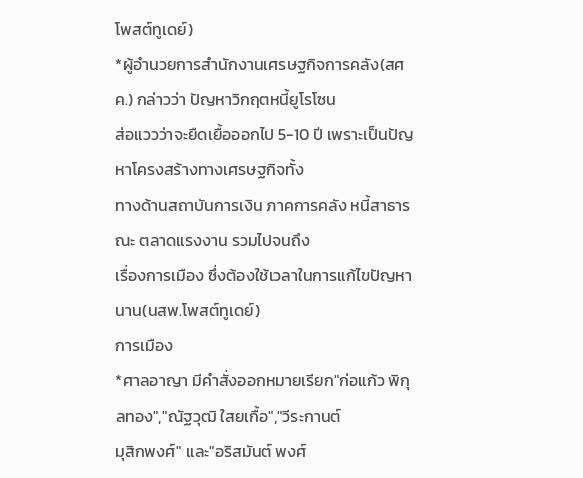โพสต์ทูเดย์)
*ผู้อำนวยการสำนักงานเศรษฐกิจการคลัง(สศค.) กล่าวว่า ปัญหาวิกฤตหนี้ยูโรโซน
ส่อแววว่าจะยืดเยื้อออกไป 5-10 ปี เพราะเป็นปัญหาโครงสร้างทางเศรษฐกิจทั้ง
ทางด้านสถาบันการเงิน ภาคการคลัง หนี้สาธารณะ ตลาดแรงงาน รวมไปจนถึง
เรื่องการเมือง ซึ่งต้องใช้เวลาในการแก้ไขปัญหานาน(นสพ.โพสต์ทูเดย์)
การเมือง
*ศาลอาญา มีคำสั่งออกหมายเรียก"ก่อแก้ว พิกุลทอง","ณัฐวุฒิ ใสยเกื้อ","วีระกานต์
มุสิกพงศ์" และ"อริสมันต์ พงศ์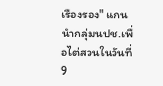เรืองรอง" แกนนำกลุ่มนปช.เพื่อไต่สวนในวันที่ 9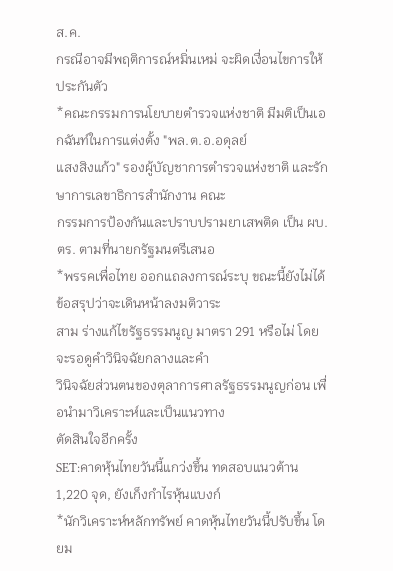ส.ค.
กรณีอาจมีพฤติการณ์หมิ่นเหม่ จะผิดเงื่อนไขการให้ประกันตัว
*คณะกรรมการนโยบายตำรวจแห่งชาติ มีมติเป็นเอกฉันท์ในการแต่งตั้ง "พล.ต.อ.อดุลย์
แสงสิงแก้ว" รองผู้บัญชาการตำรวจแห่งชาติ และรักษาการเลขาธิการสำนักงาน คณะ
กรรมการป้องกันและปราบปรามยาเสพติด เป็น ผบ.ตร. ตามที่นายกรัฐมนตรีเสนอ
*พรรคเพื่อไทย ออกแถลงการณ์ระบุ ขณะนี้ยังไม่ได้ข้อสรุปว่าจะเดินหน้าลงมติวาระ
สาม ร่างแก้ไขรัฐธรรมนูญ มาตรา 291 หรือไม่ โดยจะรอดูคำวินิจฉัยกลางและคำ
วินิจฉัยส่วนตนของตุลาการศาลรัฐธรรมนูญก่อน เพื่อนำมาวิเคราะห์และเป็นแนวทาง
ตัดสินใจอีกครั้ง
SET:คาดหุ้นไทยวันนี้แกว่งขึ้น ทดสอบแนวต้าน 1,220 จุด, ยังเก็งกำไรหุ้นแบงก์
*นักวิเคราะห์หลักทรัพย์ คาดหุ้นไทยวันนี้ปรับขึ้น โดยม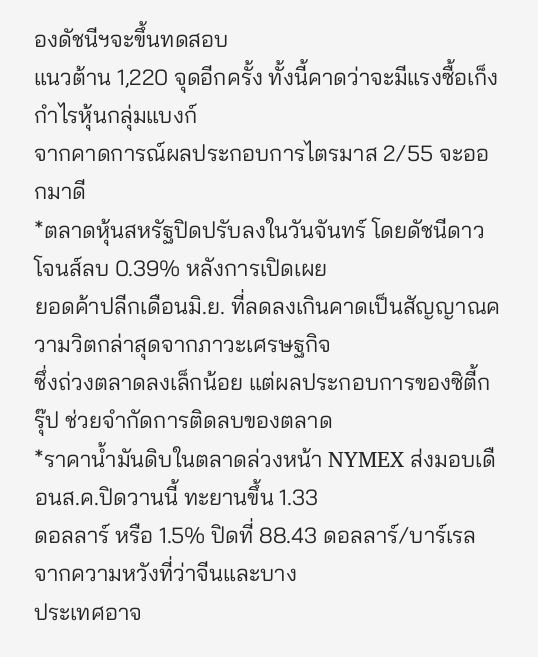องดัชนีฯจะขึ้นทดสอบ
แนวต้าน 1,220 จุดอีกครั้ง ทั้งนี้คาดว่าจะมีแรงซื้อเก็งกำไรหุ้นกลุ่มแบงก์
จากคาดการณ์ผลประกอบการไตรมาส 2/55 จะออกมาดี
*ตลาดหุ้นสหรัฐปิดปรับลงในวันจันทร์ โดยดัชนีดาวโจนส์ลบ 0.39% หลังการเปิดเผย
ยอดค้าปลีกเดือนมิ.ย. ที่ลดลงเกินคาดเป็นสัญญาณความวิตกล่าสุดจากภาวะเศรษฐกิจ
ซึ่งถ่วงตลาดลงเล็กน้อย แต่ผลประกอบการของซิตี้กรุ๊ป ช่วยจำกัดการติดลบของตลาด
*ราคาน้ำมันดิบในตลาดล่วงหน้า NYMEX ส่งมอบเดือนส.ค.ปิดวานนี้ ทะยานขึ้น 1.33
ดอลลาร์ หรือ 1.5% ปิดที่ 88.43 ดอลลาร์/บาร์เรล จากความหวังที่ว่าจีนและบาง
ประเทศอาจ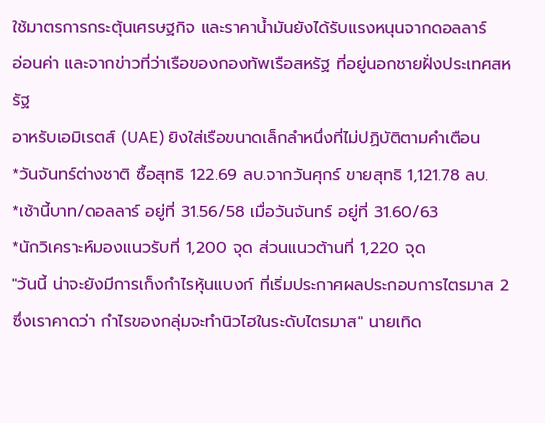ใช้มาตรการกระตุ้นเศรษฐกิจ และราคาน้ำมันยังได้รับแรงหนุนจากดอลลาร์
อ่อนค่า และจากข่าวที่ว่าเรือของกองทัพเรือสหรัฐ ที่อยู่นอกชายฝั่งประเทศสหรัฐ
อาหรับเอมิเรตส์ (UAE) ยิงใส่เรือขนาดเล็กลำหนึ่งที่ไม่ปฏิบัติตามคำเตือน
*วันจันทร์ต่างชาติ ซื้อสุทธิ 122.69 ลบ.จากวันศุกร์ ขายสุทธิ 1,121.78 ลบ.
*เช้านี้บาท/ดอลลาร์ อยู่ที่ 31.56/58 เมื่อวันจันทร์ อยู่ที่ 31.60/63
*นักวิเคราะห์มองแนวรับที่ 1,200 จุด ส่วนแนวต้านที่ 1,220 จุด
"วันนี้ น่าจะยังมีการเก็งกำไรหุ้นแบงก์ ที่เริ่มประกาศผลประกอบการไตรมาส 2
ซึ่งเราคาดว่า กำไรของกลุ่มจะทำนิวไฮในระดับไตรมาส" นายเทิด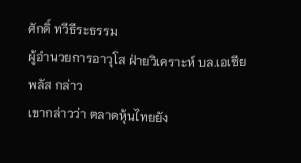ศักดิ์ ทวีธีระธรรม
ผู้อำนวยการอาวุโส ฝ่ายวิเคราะห์ บล.เอเซีย พลัส กล่าว
เขากล่าวว่า ตลาดหุ้นไทยยัง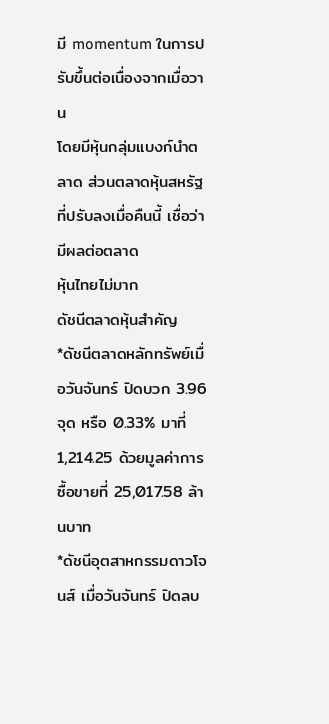มี momentum ในการปรับขึ้นต่อเนื่องจากเมื่อวาน
โดยมีหุ้นกลุ่มแบงก์นำตลาด ส่วนตลาดหุ้นสหรัฐที่ปรับลงเมื่อคืนนี้ เชื่อว่ามีผลต่อตลาด
หุ้นไทยไม่มาก
ดัชนีตลาดหุ้นสำคัญ
*ดัชนีตลาดหลักทรัพย์เมื่อวันจันทร์ ปิดบวก 3.96 จุด หรือ 0.33% มาที่
1,214.25 ด้วยมูลค่าการซื้อขายที่ 25,017.58 ล้านบาท
*ดัชนีอุตสาหกรรมดาวโจนส์ เมื่อวันจันทร์ ปิดลบ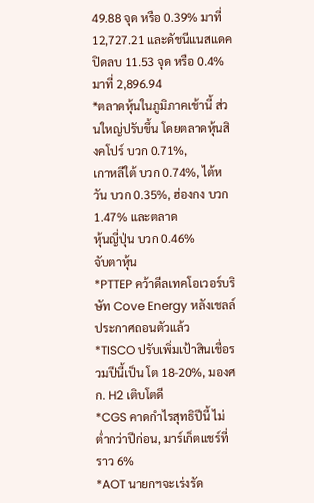49.88 จุด หรือ 0.39% มาที่
12,727.21 และดัชนีแนสแดค ปิดลบ 11.53 จุด หรือ 0.4% มาที่ 2,896.94
*ตลาดหุ้นในภูมิภาคเช้านี้ ส่วนใหญ่ปรับขึ้น โดยตลาดหุ้นสิงคโปร์ บวก 0.71%,
เกาหลีใต้ บวก 0.74%, ไต้หวัน บวก 0.35%, ฮ่องกง บวก 1.47% และตลาด
หุ้นญี่ปุ่น บวก 0.46%
จับตาหุ้น
*PTTEP คว้าดีลเทคโอเวอร์บริษัท Cove Energy หลังเชลล์ประกาศถอนตัวแล้ว
*TISCO ปรับเพิ่มเป้าสินเชื่อรวมปีนี้เป็น โต 18-20%, มองศก. H2 เติบโตดี
*CGS คาดกำไรสุทธิปีนี้ ไม่ต่ำกว่าปีก่อน, มาร์เก็ตแชร์ที่ราว 6%
*AOT นายกฯจะเร่งรัด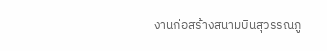งานก่อสร้างสนามบินสุวรรณภู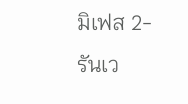มิเฟส 2-รันเว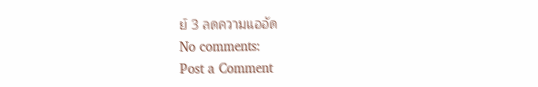ย์ 3 ลดความแออัด
No comments:
Post a Comment